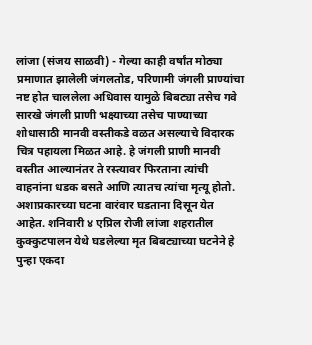लांजा (संजय साळवी) - गेल्या काही वर्षांत मोठ्या प्रमाणात झालेली जंगलतोड, परिणामी जंगली प्राण्यांचा नष्ट होत चाललेला अधिवास यामुळे बिबट्या तसेच गवे सारखे जंगली प्राणी भक्ष्याच्या तसेच पाण्याच्या शोधासाठी मानवी वस्तीकडे वळत असल्याचे विदारक चित्र पहायला मिळत आहे. हे जंगली प्राणी मानवी वस्तीत आल्यानंतर ते रस्त्यावर फिरताना त्यांची वाहनांना धडक बसते आणि त्यातच त्यांचा मृत्यू होतो. अशाप्रकारच्या घटना वारंवार घडताना दिसून येत आहेत. शनिवारी ४ एप्रिल रोजी लांजा शहरातील कुक्कुटपालन येथे घडलेल्या मृत बिबट्याच्या घटनेने हे पुन्हा एकदा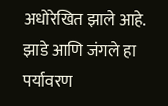अधोरेखित झाले आहे.
झाडे आणि जंगले हा पर्यावरण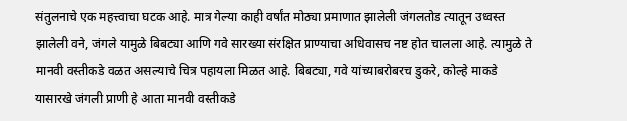संतुलनाचे एक महत्त्वाचा घटक आहे. मात्र गेल्या काही वर्षांत मोठ्या प्रमाणात झालेली जंगलतोड त्यातून उध्वस्त झालेली वने, जंगले यामुळे बिबट्या आणि गवे सारख्या संरक्षित प्राण्याचा अधिवासच नष्ट होत चालला आहे. त्यामुळे ते मानवी वस्तीकडे वळत असल्याचे चित्र पहायला मिळत आहे. बिबट्या, गवे यांच्याबरोबरच डुकरे, कोल्हे माकडे यासारखे जंगली प्राणी हे आता मानवी वस्तीकडे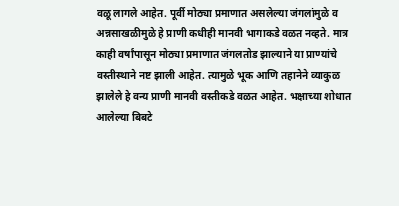वळू लागले आहेत. पूर्वी मोठ्या प्रमाणात असलेल्या जंगलांमुळे व अन्नसाखळीमुळे हे प्राणी कधीही मानवी भागाकडे वळत नव्हते. मात्र काही वर्षांपासून मोठ्या प्रमाणात जंगलतोड झाल्याने या प्राण्यांचे वस्तीस्थाने नष्ट झाली आहेत. त्यामुळे भूक आणि तहानेने व्याकुळ झालेले हे वन्य प्राणी मानवी वस्तीकडे वळत आहेत. भक्षाच्या शोधात आलेल्या बिबटे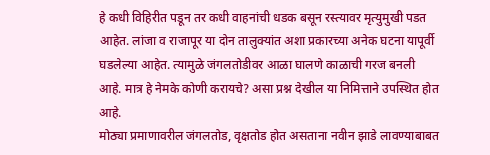हे कधी विहिरीत पडून तर कधी वाहनांची धडक बसून रस्त्यावर मृत्युमुखी पडत आहेत. लांजा व राजापूर या दोन तालुक्यांत अशा प्रकारच्या अनेक घटना यापूर्वी घडलेल्या आहेत. त्यामुळे जंगलतोडीवर आळा घालणे काळाची गरज बनली आहे. मात्र हे नेमके कोणी करायचे? असा प्रश्न देखील या निमित्ताने उपस्थित होत आहे.
मोठ्या प्रमाणावरील जंगलतोड, वृक्षतोड होत असताना नवीन झाडे लावण्याबाबत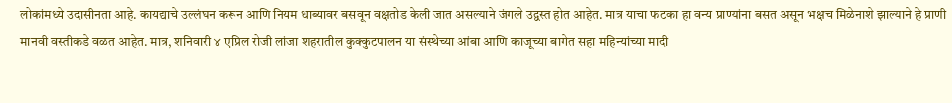लोकांमध्ये उदासीनता आहे. कायद्याचे उल्लंघन करून आणि नियम धाब्यावर बसवून वक्षतोड केली जात असल्याने जंगले उद्वस्त होत आहेत. मात्र याचा फटका हा वन्य प्राण्यांना बसत असून भक्षच मिळेनाशे झाल्याने हे प्राणी मानवी वस्तीकडे वळत आहेत. मात्र, शनिवारी ४ एप्रिल रोजी लांजा शहरातील कुक्कुटपालन या संस्थेच्या आंबा आणि काजूच्या बागेत सहा महिन्यांच्या मादी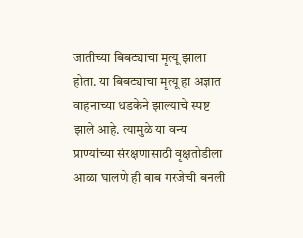जातीच्या बिबट्याचा मृत्यू झाला होता. या बिबट्याचा मृत्यू हा अज्ञात वाहनाच्या धडकेने झाल्याचे स्पष्ट झाले आहे. त्यामुळे या वन्य प्राण्यांच्या संरक्षणासाठी वृक्षतोडीला आळा घालणे ही बाब गरजेची बनली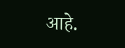आहे.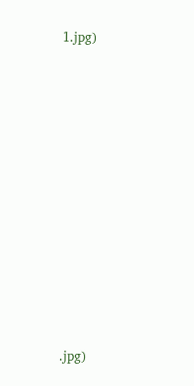1.jpg)













.jpg)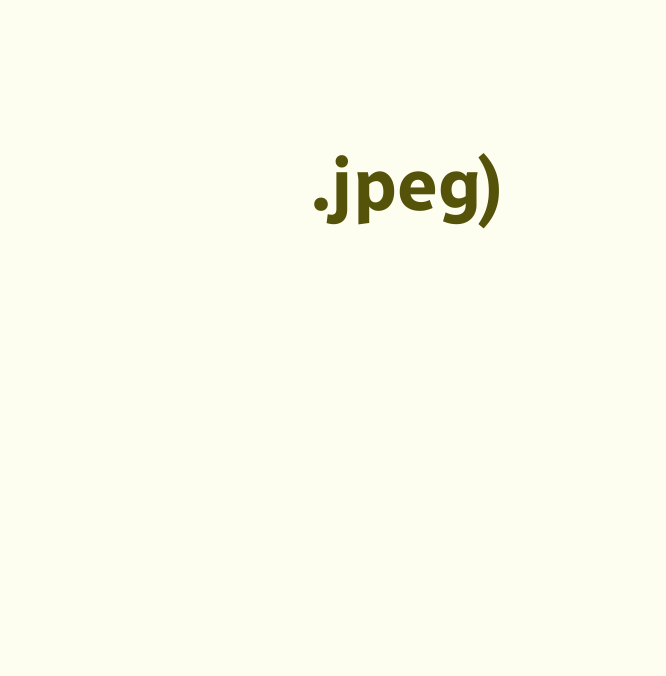.jpeg)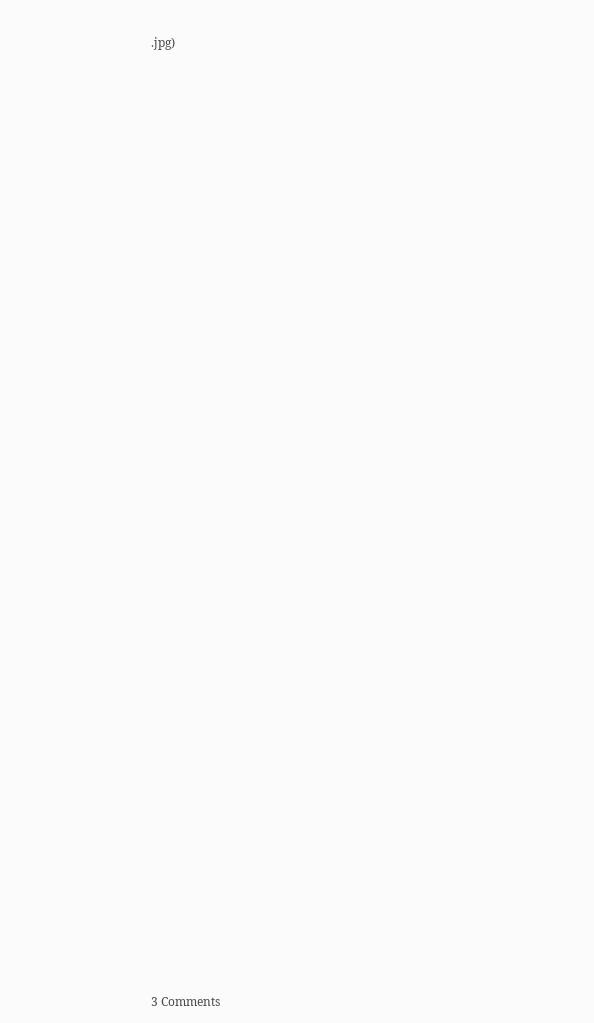.jpg)








































3 Comments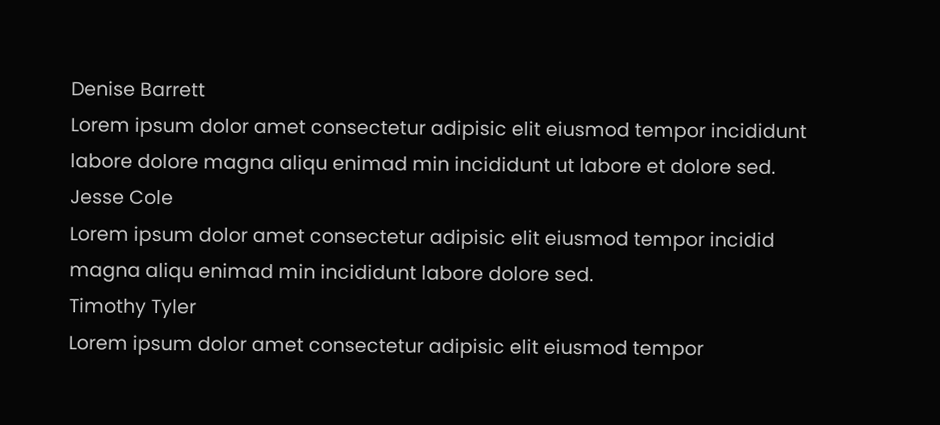Denise Barrett
Lorem ipsum dolor amet consectetur adipisic elit eiusmod tempor incididunt labore dolore magna aliqu enimad min incididunt ut labore et dolore sed.
Jesse Cole
Lorem ipsum dolor amet consectetur adipisic elit eiusmod tempor incidid magna aliqu enimad min incididunt labore dolore sed.
Timothy Tyler
Lorem ipsum dolor amet consectetur adipisic elit eiusmod tempor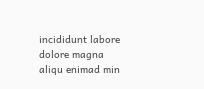incididunt labore dolore magna aliqu enimad min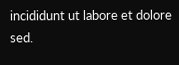incididunt ut labore et dolore sed.